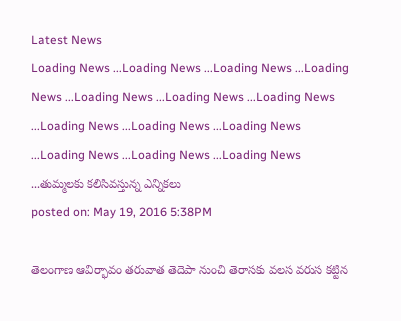Latest News
Loading News ...Loading News ...Loading News ...Loading News ...Loading News ...Loading News ...Loading News ...Loading News ...Loading News ...Loading News ...Loading News ...Loading News ...Loading News ...తుమ్మలకు కలిసివస్తున్న ఎన్నికలు
posted on: May 19, 2016 5:38PM

తెలంగాణ ఆవిర్భావం తరువాత తెదెపా నుంచి తెరాసకు వలస వరుస కట్టిన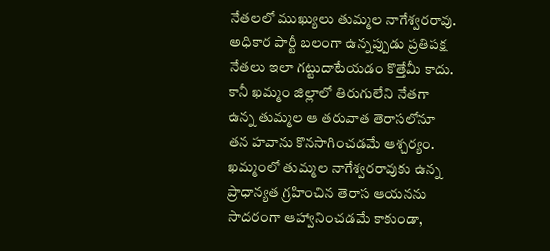నేతలలో ముఖ్యులు తుమ్మల నాగేశ్వరరావు. అధికార పార్టీ బలంగా ఉన్నప్పుడు ప్రతిపక్ష నేతలు ఇలా గట్టుదాటేయడం కొత్తేమీ కాదు. కానీ ఖమ్మం జిల్లాలో తిరుగులేని నేతగా ఉన్న తుమ్మల ఆ తరువాత తెరాసలోనూ తన హవాను కొనసాగించడమే ఆశ్చర్యం. ఖమ్మంలో తుమ్మల నాగేశ్వరరావుకు ఉన్న ప్రాధాన్యత గ్రహించిన తెరాస ఆయనను సాదరంగా ఆహ్వానించడమే కాకుండా,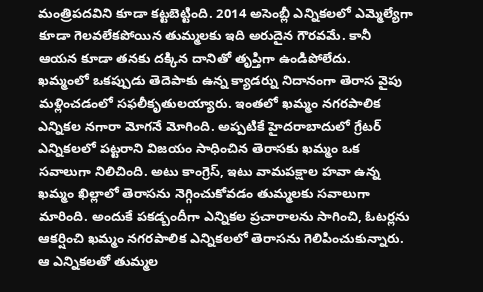మంత్రిపదవిని కూడా కట్టబెట్టింది. 2014 అసెంబ్లీ ఎన్నికలలో ఎమ్మెల్యేగా కూడా గెలవలేకపోయిన తుమ్మలకు ఇది అరుదైన గౌరవమే. కానీ ఆయన కూడా తనకు దక్కిన దానితో తృప్తిగా ఉండిపోలేదు.
ఖమ్మంలో ఒకప్పుడు తెదెపాకు ఉన్న క్యాడర్ను నిదానంగా తెరాస వైపు మళ్లించడంలో సఫలీకృతులయ్యారు. ఇంతలో ఖమ్మం నగరపాలిక ఎన్నికల నగారా మోగనే మోగింది. అప్పటికే హైదరాబాదులో గ్రేటర్ ఎన్నికలలో పట్టరాని విజయం సాధించిన తెరాసకు ఖమ్మం ఒక సవాలుగా నిలిచింది. అటు కాంగ్రెస్, ఇటు వామపక్షాల హవా ఉన్న ఖమ్మం ఖిల్లాలో తెరాసను నెగ్గించుకోవడం తుమ్మలకు సవాలుగా మారింది. అందుకే పకడ్బందీగా ఎన్నికల ప్రచారాలను సాగించి, ఓటర్లను ఆకర్షించి ఖమ్మం నగరపాలిక ఎన్నికలలో తెరాసను గెలిపించుకున్నారు. ఆ ఎన్నికలతో తుమ్మల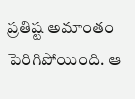ప్రతిష్ట అమాంతం పెరిగిపోయింది. ఆ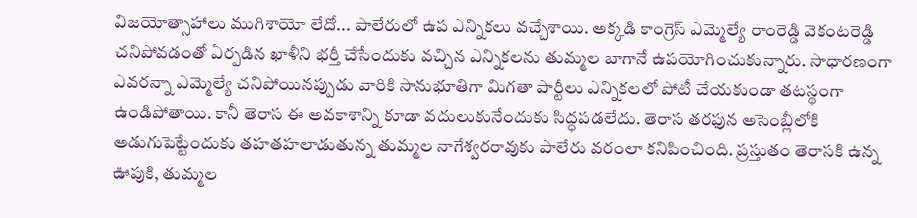విజయోత్సాహాలు ముగిశాయో లేదో... పాలేరులో ఉప ఎన్నికలు వచ్చేశాయి. అక్కడి కాంగ్రెస్ ఎమ్మెల్యే రాంరెడ్డి వెకంటరెడ్డి చనిపోవడంతో ఏర్పడిన ఖాళీని భర్తీ చేసేందుకు వచ్చిన ఎన్నికలను తుమ్మల బాగానే ఉపయోగించుకున్నారు. సాధారణంగా ఎవరన్నా ఎమ్మెల్యే చనిపోయినప్పుడు వారికి సానుభూతిగా మిగతా పార్టీలు ఎన్నికలలో పోటీ చేయకుండా తటస్థంగా ఉండిపోతాయి. కానీ తెరాస ఈ అవకాశాన్ని కూడా వదులుకునేందుకు సిద్ధపడలేదు. తెరాస తరఫున అసెంబ్లీలోకి అడుగుపెట్టేందుకు తహతహలాడుతున్న తుమ్మల నాగేశ్వరరావుకు పాలేరు వరంలా కనిపించింది. ప్రస్తుతం తెరాసకి ఉన్న ఊపుకి, తుమ్మల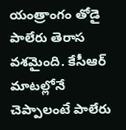యంత్రాంగం తోడై పాలేరు తెరాస వశమైంది. కేసీఆర్ మాటల్లోనే చెప్పాలంటే పాలేరు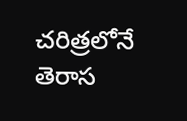చరిత్రలోనే తెరాస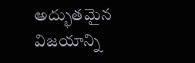అద్భుతమైన విజయాన్ని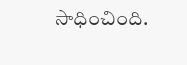సాధించింది.